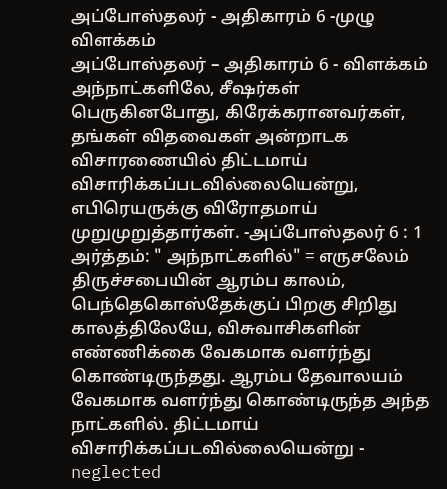அப்போஸ்தலர் - அதிகாரம் 6 -முழு விளக்கம்
அப்போஸ்தலர் – அதிகாரம் 6 - விளக்கம் அந்நாட்களிலே, சீஷர்கள் பெருகினபோது, கிரேக்கரானவர்கள், தங்கள் விதவைகள் அன்றாடக விசாரணையில் திட்டமாய் விசாரிக்கப்படவில்லையென்று, எபிரெயருக்கு விரோதமாய் முறுமுறுத்தார்கள். -அப்போஸ்தலர் 6 : 1 அர்த்தம்: " அந்நாட்களில்" = எருசலேம் திருச்சபையின் ஆரம்ப காலம், பெந்தெகொஸ்தேக்குப் பிறகு சிறிது காலத்திலேயே, விசுவாசிகளின் எண்ணிக்கை வேகமாக வளர்ந்து கொண்டிருந்தது. ஆரம்ப தேவாலயம் வேகமாக வளர்ந்து கொண்டிருந்த அந்த நாட்களில். திட்டமாய் விசாரிக்கப்படவில்லையென்று - neglected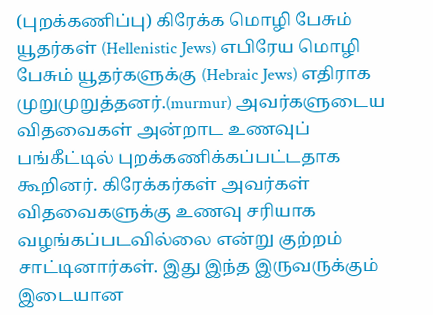(புறக்கணிப்பு) கிரேக்க மொழி பேசும் யூதர்கள் (Hellenistic Jews) எபிரேய மொழி பேசும் யூதர்களுக்கு (Hebraic Jews) எதிராக முறுமுறுத்தனர்.(murmur) அவர்களுடைய விதவைகள் அன்றாட உணவுப் பங்கீட்டில் புறக்கணிக்கப்பட்டதாக கூறினர். கிரேக்கர்கள் அவர்கள் விதவைகளுக்கு உணவு சரியாக வழங்கப்படவில்லை என்று குற்றம் சாட்டினார்கள். இது இந்த இருவருக்கும் இடையான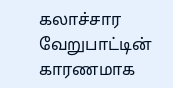கலாச்சார வேறுபாட்டின் காரணமாக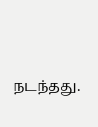நடந்தது.